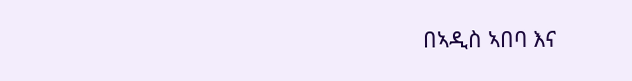በኣዲስ ኣበባ እና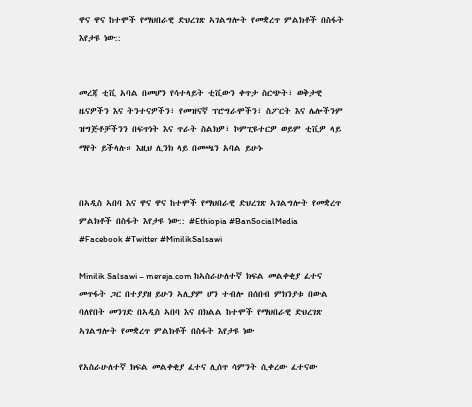ዋና ዋና ከተሞች የማህበራዊ ድህረገጽ ኣገልግሎት የመቋረጥ ምልክቶች በስፋት እየታዩ ነው::


መረጃ ቲቪ አባል በመሆን የሳተላይት ቲቪውን ቀጥታ ስርጭት፣ ወቅታዊ ዜናዎችን እና ትንተናዎችን፣ የመዝናኛ ፕሮግራሞችን፣ ስፖርት እና ሌሎችንም ዝግጅቶቻችንን በፍጥነት እና ጥራት ስልክዎ፣ ኮምፒዩተርዎ ወይም ቲቪዎ ላይ ማየት ይችላሉ። እዚህ ሊንክ ላይ በመጫን አባል ይሁኑ


በኣዲስ ኣበባ እና ዋና ዋና ከተሞች የማህበራዊ ድህረገጽ ኣገልግሎት የመቋረጥ ምልክቶች በስፋት እየታዩ ነው:: #Ethiopia #BanSocialMedia #Facebook #Twitter #MinilikSalsawi

Minilik Salsawi – mereja.com ከኣስራሁለተኛ ክፍል መልቀቂያ ፈተና መጥፋት ጋር በተያያዘ ይሁን ኣሊያም ሆን ተብሎ በሰበብ ምክንያቱ በውል ባለየበት መንገድ በኣዲስ ኣበባ እና በክልል ከተሞች የማህበራዊ ድህረገጽ ኣገልግሎት የመቋረጥ ምልክቶች በስፋት እየታዩ ነው

የአስራሁለተኛ ክፍል መልቀቂያ ፈተና ሊሰጥ ሳምንት ሲቀረው ፈተናው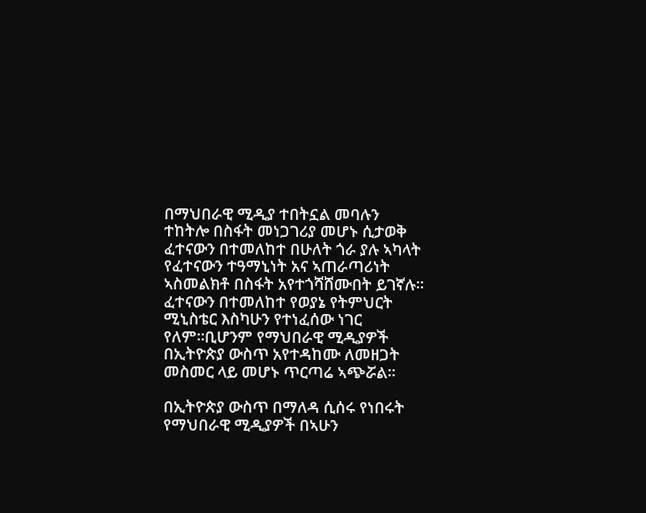በማህበራዊ ሚዲያ ተበትኗል መባሉን ተከትሎ በስፋት መነጋገሪያ መሆኑ ሲታወቅ ፈተናውን በተመለከተ በሁለት ጎራ ያሉ ኣካላት የፈተናውን ተዓማኒነት አና ኣጠራጣሪነት ኣስመልክቶ በስፋት አየተጎሻሸሙበት ይገኛሉ። ፈተናውን በተመለከተ የወያኔ የትምህርት ሚኒስቴር እስካሁን የተነፈሰው ነገር የለም።ቢሆንም የማህበራዊ ሚዲያዎች በኢትዮጵያ ውስጥ አየተዳከሙ ለመዘጋት መስመር ላይ መሆኑ ጥርጣሬ ኣጭሯል።

በኢትዮጵያ ውስጥ በማለዳ ሲሰሩ የነበሩት የማህበራዊ ሚዲያዎች በኣሁን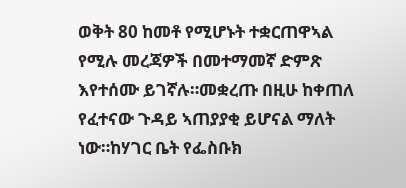ወቅት 80 ከመቶ የሚሆኑት ተቋርጠዋኣል የሚሉ መረጃዎች በመተማመኛ ድምጽ እየተሰሙ ይገኛሉ።መቋረጡ በዚሁ ከቀጠለ የፈተናው ጉዳይ ኣጠያያቂ ይሆናል ማለት ነው።ከሃገር ቤት የፌስቡክ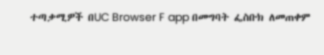ተጣቃሚዎች በUC Browser F app በመግባት ፌስቡክ ለመጠቀም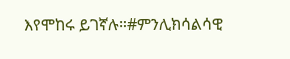እየሞከሩ ይገኛሉ።#ምንሊክሳልሳዊ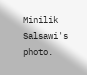Minilik Salsawi's photo.